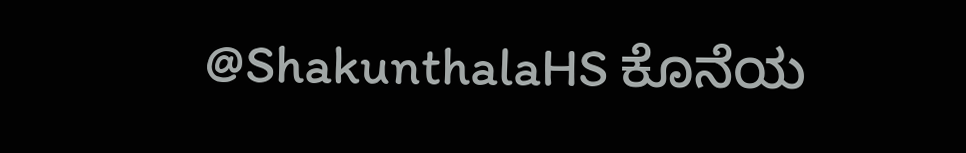@ShakunthalaHS ಕೊನೆಯ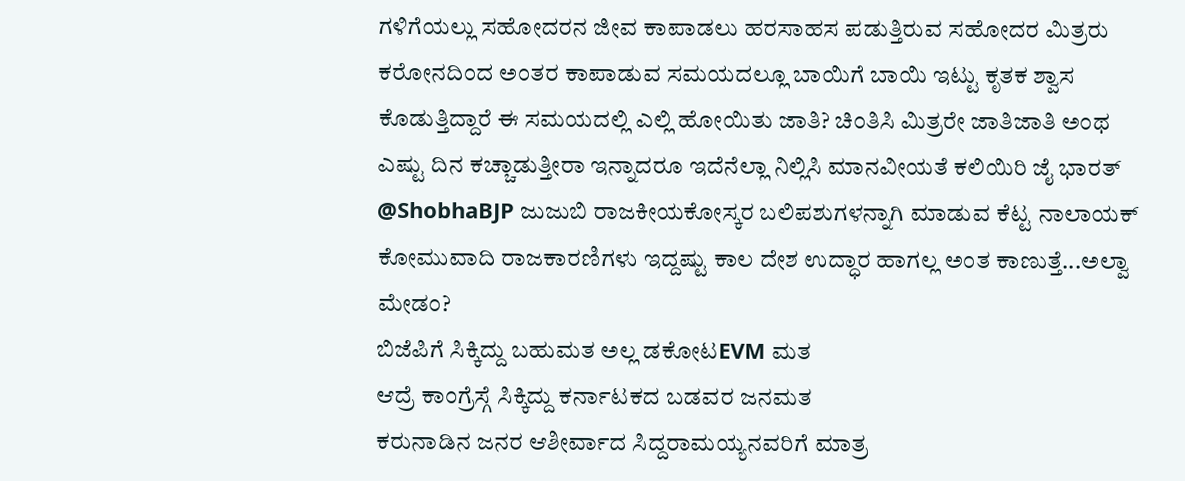ಗಳಿಗೆಯಲ್ಲು ಸಹೋದರನ ಜೀವ ಕಾಪಾಡಲು ಹರಸಾಹಸ ಪಡುತ್ತಿರುವ ಸಹೋದರ ಮಿತ್ರರು ಕರೋನದಿಂದ ಅಂತರ ಕಾಪಾಡುವ ಸಮಯದಲ್ಲೂ ಬಾಯಿಗೆ ಬಾಯಿ ಇಟ್ಟು ಕೃತಕ ಶ್ವಾಸ ಕೊಡುತ್ತಿದ್ದಾರೆ ಈ ಸಮಯದಲ್ಲಿ ಎಲ್ಲಿ ಹೋಯಿತು ಜಾತಿ? ಚಿಂತಿಸಿ ಮಿತ್ರರೇ ಜಾತಿಜಾತಿ ಅಂಥ ಎಷ್ಟು ದಿನ ಕಚ್ಚಾಡುತ್ತೀರಾ ಇನ್ನಾದರೂ ಇದೆನೆಲ್ಲಾ ನಿಲ್ಲಿಸಿ ಮಾನವೀಯತೆ ಕಲಿಯಿರಿ ಜೈ ಭಾರತ್
@ShobhaBJP ಜುಜುಬಿ ರಾಜಕೀಯಕೋಸ್ಕರ ಬಲಿಪಶುಗಳನ್ನಾಗಿ ಮಾಡುವ ಕೆಟ್ಟ ನಾಲಾಯಕ್ ಕೋಮುವಾದಿ ರಾಜಕಾರಣಿಗಳು ಇದ್ದಷ್ಟು ಕಾಲ ದೇಶ ಉದ್ಧಾರ ಹಾಗಲ್ಲ ಅಂತ ಕಾಣುತ್ತೆ...ಅಲ್ವಾ ಮೇಡಂ?
ಬಿಜೆಪಿಗೆ ಸಿಕ್ಕಿದ್ದು ಬಹುಮತ ಅಲ್ಲ ಡಕೋಟEVM ಮತ
ಆದ್ರೆ ಕಾಂಗ್ರೆಸ್ಗೆ ಸಿಕ್ಕಿದ್ದು ಕರ್ನಾಟಕದ ಬಡವರ ಜನಮತ
ಕರುನಾಡಿನ ಜನರ ಆಶೀರ್ವಾದ ಸಿದ್ದರಾಮಯ್ಯನವರಿಗೆ ಮಾತ್ರ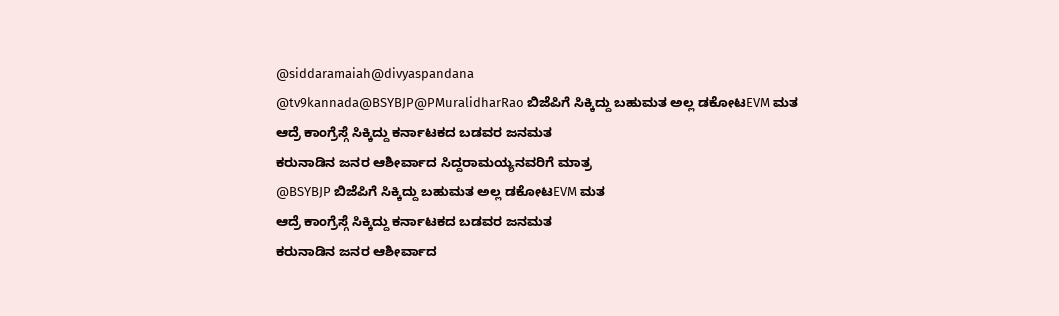@siddaramaiah@divyaspandana
@tv9kannada@BSYBJP@PMuralidharRao ಬಿಜೆಪಿಗೆ ಸಿಕ್ಕಿದ್ದು ಬಹುಮತ ಅಲ್ಲ ಡಕೋಟEVM ಮತ
ಆದ್ರೆ ಕಾಂಗ್ರೆಸ್ಗೆ ಸಿಕ್ಕಿದ್ದು ಕರ್ನಾಟಕದ ಬಡವರ ಜನಮತ
ಕರುನಾಡಿನ ಜನರ ಆಶೀರ್ವಾದ ಸಿದ್ದರಾಮಯ್ಯನವರಿಗೆ ಮಾತ್ರ
@BSYBJP ಬಿಜೆಪಿಗೆ ಸಿಕ್ಕಿದ್ದು ಬಹುಮತ ಅಲ್ಲ ಡಕೋಟEVM ಮತ
ಆದ್ರೆ ಕಾಂಗ್ರೆಸ್ಗೆ ಸಿಕ್ಕಿದ್ದು ಕರ್ನಾಟಕದ ಬಡವರ ಜನಮತ
ಕರುನಾಡಿನ ಜನರ ಆಶೀರ್ವಾದ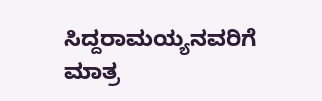ಸಿದ್ದರಾಮಯ್ಯನವರಿಗೆ ಮಾತ್ರ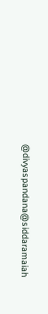@divyaspandana@siddaramaiah